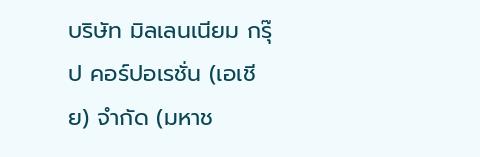บริษัท มิลเลนเนียม กรุ๊ป คอร์ปอเรชั่น (เอเชีย) จำกัด (มหาช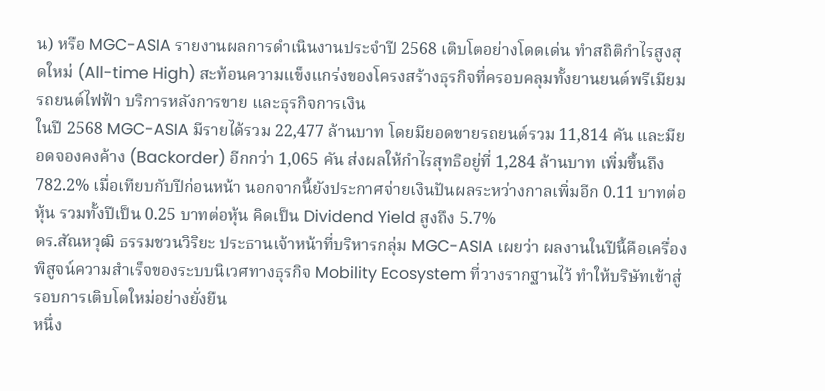น) หรือ MGC-ASIA รายงานผลการดำเนินงานประจำปี 2568 เติบโตอย่างโดดเด่น ทำสถิติกำไรสูงสุดใหม่ (All-time High) สะท้อนความแข็งแกร่งของโครงสร้างธุรกิจที่ครอบคลุมทั้งยานยนต์พรีเมียม รถยนต์ไฟฟ้า บริการหลังการขาย และธุรกิจการเงิน
ในปี 2568 MGC-ASIA มีรายได้รวม 22,477 ล้านบาท โดยมียอดขายรถยนต์รวม 11,814 คัน และมียอดจองคงค้าง (Backorder) อีกกว่า 1,065 คัน ส่งผลให้กำไรสุทธิอยู่ที่ 1,284 ล้านบาท เพิ่มขึ้นถึง 782.2% เมื่อเทียบกับปีก่อนหน้า นอกจากนี้ยังประกาศจ่ายเงินปันผลระหว่างกาลเพิ่มอีก 0.11 บาทต่อหุ้น รวมทั้งปีเป็น 0.25 บาทต่อหุ้น คิดเป็น Dividend Yield สูงถึง 5.7%
ดร.สัณหวุฒิ ธรรมชวนวิริยะ ประธานเจ้าหน้าที่บริหารกลุ่ม MGC-ASIA เผยว่า ผลงานในปีนี้คือเครื่องพิสูจน์ความสำเร็จของระบบนิเวศทางธุรกิจ Mobility Ecosystem ที่วางรากฐานไว้ ทำให้บริษัทเข้าสู่รอบการเติบโตใหม่อย่างยั่งยืน
หนึ่ง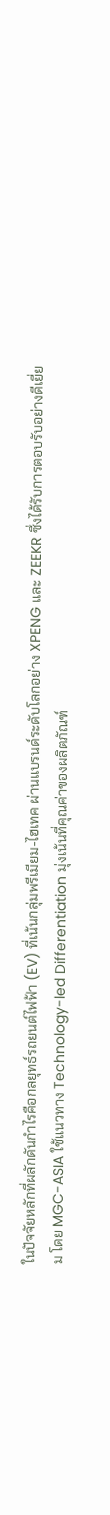ในปัจจัยหลักที่ผลักดันกำไรคือกลยุทธ์รถยนต์ไฟฟ้า (EV) ที่เน้นกลุ่มพรีเมียม-ไฮเทค ผ่านแบรนด์ระดับโลกอย่าง XPENG และ ZEEKR ซึ่งได้รับการตอบรับอย่างดีเยี่ยม โดย MGC-ASIA ใช้แนวทาง Technology-led Differentiation มุ่งเน้นที่คุณค่าของผลิตภัณฑ์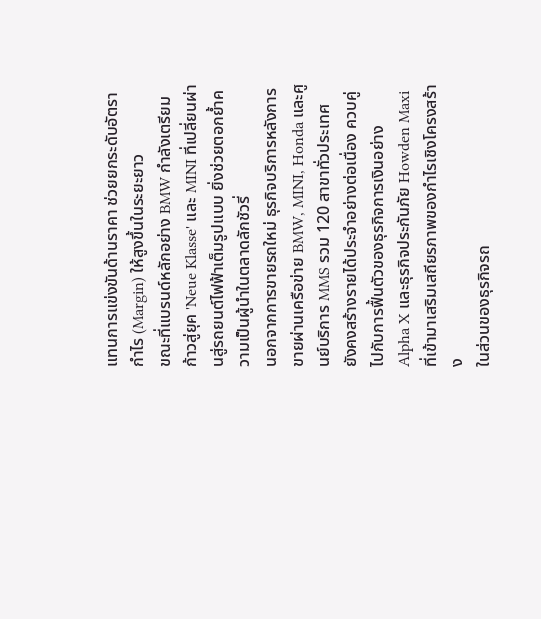แทนการแข่งขันด้านราคา ช่วยยกระดับอัตรากำไร (Margin) ให้สูงขึ้นในระยะยาว
ขณะที่แบรนด์หลักอย่าง BMW กำลังเตรียมก้าวสู่ยุค 'Neue Klasse' และ MINI ที่เปลี่ยนผ่านสู่รถยนต์ไฟฟ้าเต็มรูปแบบ ยิ่งช่วยตอกย้ำความเป็นผู้นำในตลาดลักชัวรี่
นอกจากการขายรถใหม่ ธุรกิจบริการหลังการขายผ่านเครือข่าย BMW, MINI, Honda และศูนย์บริการ MMS รวม 120 สาขาทั่วประเทศ ยังคงสร้างรายได้ประจำอย่างต่อเนื่อง ควบคู่ไปกับการฟื้นตัวของธุรกิจการเงินอย่าง Alpha X และธุรกิจประกันภัย Howden Maxi ที่เข้ามาเสริมเสถียรภาพของกำไรเชิงโครงสร้าง
ในส่วนของธุรกิจรถ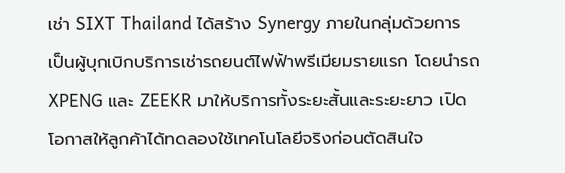เช่า SIXT Thailand ได้สร้าง Synergy ภายในกลุ่มด้วยการเป็นผู้บุกเบิกบริการเช่ารถยนต์ไฟฟ้าพรีเมียมรายแรก โดยนำรถ XPENG และ ZEEKR มาให้บริการทั้งระยะสั้นและระยะยาว เปิดโอกาสให้ลูกค้าได้ทดลองใช้เทคโนโลยีจริงก่อนตัดสินใจ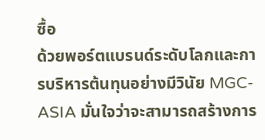ซื้อ
ด้วยพอร์ตแบรนด์ระดับโลกและการบริหารต้นทุนอย่างมีวินัย MGC-ASIA มั่นใจว่าจะสามารถสร้างการ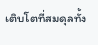เติบโตที่สมดุลทั้ง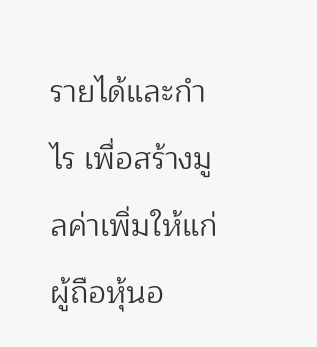รายได้และกำไร เพื่อสร้างมูลค่าเพิ่มให้แก่ผู้ถือหุ้นอ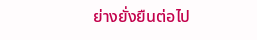ย่างยั่งยืนต่อไป